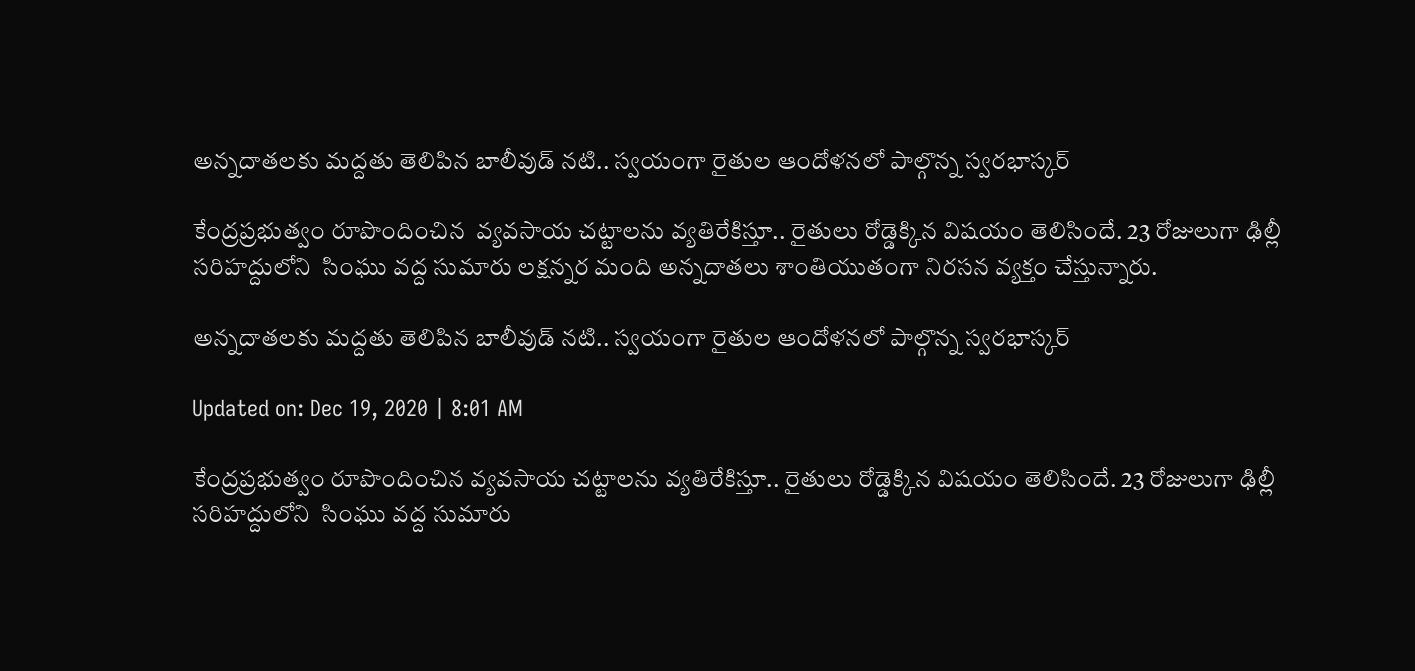అన్నదాతలకు మద్దతు తెలిపిన బాలీవుడ్ నటి.. స్వయంగా రైతుల ఆందోళనలో పాల్గొన్న స్వరభాస్కర్

కేంద్రప్రభుత్వం రూపొందించిన  వ్యవసాయ చట్టాలను వ్యతిరేకిస్తూ.. రైతులు రోడ్డెక్కిన విషయం తెలిసిందే. 23 రోజులుగా ఢిల్లీ సరిహద్దులోని  సింఘు వద్ద సుమారు లక్షన్నర మంది అన్నదాతలు శాంతియుతంగా నిరసన వ్యక్తం చేస్తున్నారు.

అన్నదాతలకు మద్దతు తెలిపిన బాలీవుడ్ నటి.. స్వయంగా రైతుల ఆందోళనలో పాల్గొన్న స్వరభాస్కర్

Updated on: Dec 19, 2020 | 8:01 AM

కేంద్రప్రభుత్వం రూపొందించిన వ్యవసాయ చట్టాలను వ్యతిరేకిస్తూ.. రైతులు రోడ్డెక్కిన విషయం తెలిసిందే. 23 రోజులుగా ఢిల్లీ సరిహద్దులోని  సింఘు వద్ద సుమారు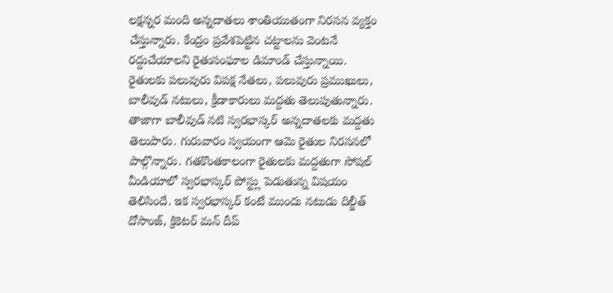లక్షన్నర మంది అన్నదాతలు శాంతియుతంగా నిరసన వ్యక్తం చేస్తున్నారు. కేంద్రం ప్రవేశపెట్టిన చట్టాలను వెంటనే రద్దుచేయాలని రైతుసంఘాల డిమాండ్ చేస్తున్నాయి. రైతులకు పలువురు విపక్ష నేతలు, పలువురు ప్రముఖులు, బాలీవుడ్ నటులు, క్రీడాకారులు మద్దతు తెలుపుతున్నారు. తాజాగా బాలీవుడ్ నటి స్వరభాస్కర్ అన్నదాతలకు మద్దతు తెలుపారు. గురువారం స్వయంగా ఆమె రైతుల నిరసనలో పాల్గొన్నారు. గతకొంతకాలంగా రైతులకు మద్దతుగా సోషల్ మీడియాలో స్వరభాస్కర్ పోస్ట్లు పెడుతున్న విషయం తెలిసిందే. ఇక స్వరభాస్కర్ కంటే ముందు నటుడు దిల్జీత్ దోసాంజ్, క్రికెటర్ మన్ దీప్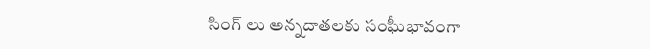సింగ్ లు అన్నదాతలకు సంఘీభావంగా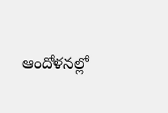ఆందోళనల్లో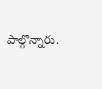పాల్గొన్నారు.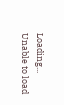Loading...
Unable to load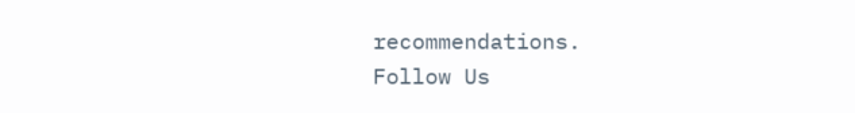recommendations.
Follow Us